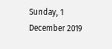Sunday, 1 December 2019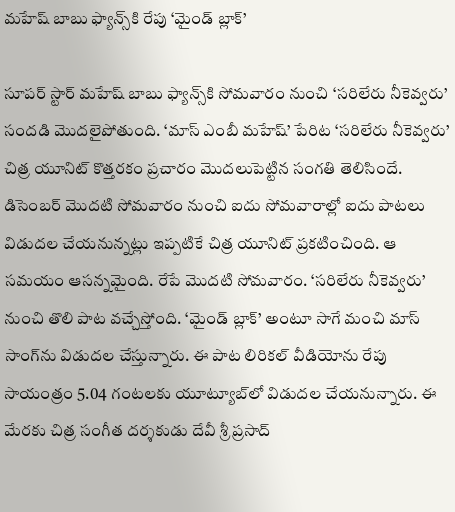మహేష్ బాబు ఫ్యాన్స్‌కి రేపు ‘మైండ్ బ్లాక్’

సూపర్ స్టార్ మహేష్ బాబు ఫ్యాన్స్‌కి సోమవారం నుంచి ‘సరిలేరు నీకెవ్వరు’ సందడి మొదలైపోతుంది. ‘మాస్ ఎంబీ మహేష్’ పేరిట ‘సరిలేరు నీకెవ్వరు’ చిత్ర యూనిట్ కొత్తరకం ప్రచారం మొదలుపెట్టిన సంగతి తెలిసిందే. డిసెంబర్ మొదటి సోమవారం నుంచి ఐదు సోమవారాల్లో ఐదు పాటలు విడుదల చేయనున్నట్లు ఇప్పటికే చిత్ర యూనిట్ ప్రకటించింది. ఆ సమయం ఆసన్నమైంది. రేపే మొదటి సోమవారం. ‘సరిలేరు నీకెవ్వరు’ నుంచి తొలి పాట వచ్చేస్తోంది. ‘మైండ్ బ్లాక్’ అంటూ సాగే మంచి మాస్ సాంగ్‌ను విడుదల చేస్తున్నారు. ఈ పాట లిరికల్ వీడియోను రేపు సాయంత్రం 5.04 గంటలకు యూట్యూబ్‌లో విడుదల చేయనున్నారు. ఈ మేరకు చిత్ర సంగీత దర్శకుడు దేవీ శ్రీ ప్రసాద్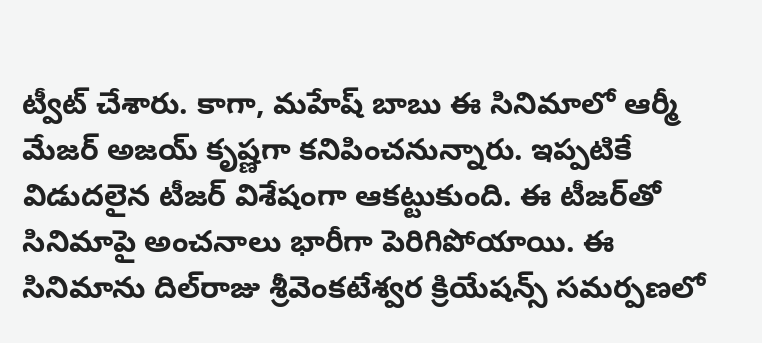ట్వీట్ చేశారు. కాగా, మహేష్‌ బాబు ఈ సినిమాలో ఆర్మీ మేజర్ అజయ్ కృష్ణగా కనిపించనున్నారు. ఇప్పటికే విడుదలైన టీజర్ విశేషంగా ఆకట్టుకుంది. ఈ టీజర్‌తో సినిమాపై అంచనాలు భారీగా పెరిగిపోయాయి. ఈ సినిమాను దిల్‌రాజు శ్రీవెంకటేశ్వర క్రియేషన్స్‌ సమర్పణలో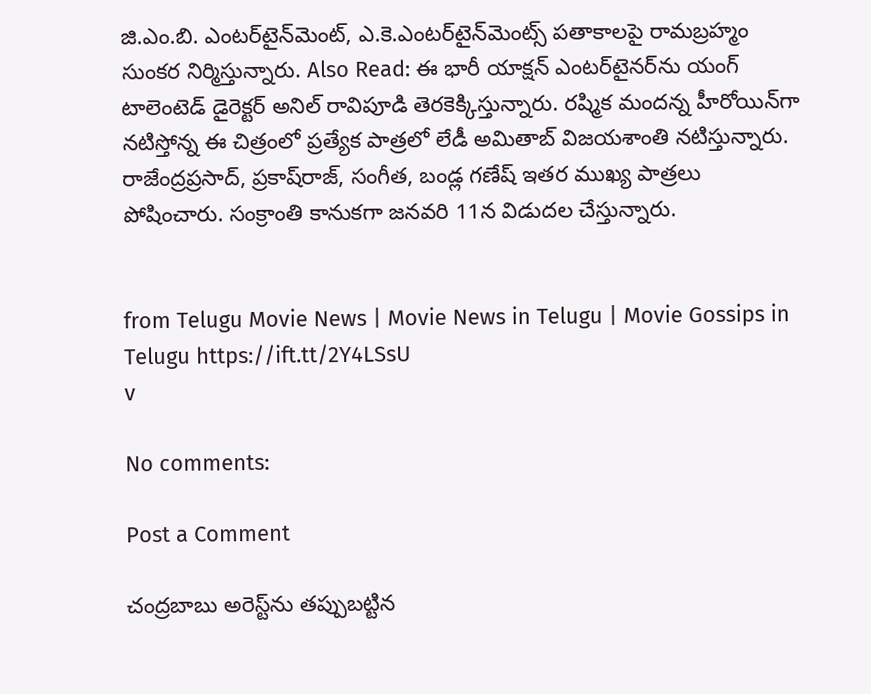జి.ఎం.బి. ఎంటర్‌టైన్‌మెంట్‌, ఎ.కె.ఎంటర్‌టైన్‌మెంట్స్‌ పతాకాలపై రామబ్రహ్మం సుంకర నిర్మిస్తున్నారు. Also Read: ఈ భారీ యాక్షన్ ఎంటర్‌టైనర్‌ను యంగ్‌ టాలెంటెడ్‌ డైరెక్టర్‌ అనిల్‌ రావిపూడి తెరకెక్కిస్తున్నారు. రష్మిక మందన్న హీరోయిన్‌గా నటిస్తోన్న ఈ చిత్రంలో ప్రత్యేక పాత్రలో లేడీ అమితాబ్‌ విజయశాంతి నటిస్తున్నారు. రాజేంద్రప్రసాద్‌, ప్రకాష్‌రాజ్‌, సంగీత, బండ్ల గణేష్‌ ఇతర ముఖ్య పాత్రలు పోషించారు. సంక్రాంతి కానుకగా జనవరి 11న విడుదల చేస్తున్నారు.


from Telugu Movie News | Movie News in Telugu | Movie Gossips in Telugu https://ift.tt/2Y4LSsU
v

No comments:

Post a Comment

చంద్రబాబు అరెస్ట్‌ను తప్పుబట్టిన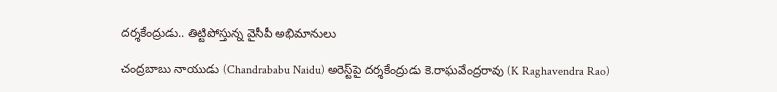దర్శకేంద్రుడు.. తిట్టిపోస్తున్న వైసీపీ అభిమానులు

చంద్రబాబు నాయుడు (Chandrababu Naidu) అరెస్ట్‌పై దర్శకేంద్రుడు కె.రాఘవేంద్రరావు (K Raghavendra Rao)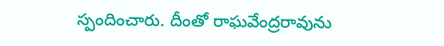స్పందించారు. దీంతో రాఘవేంద్రరావును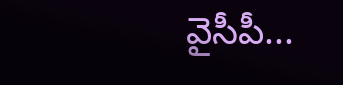వైసీపీ...